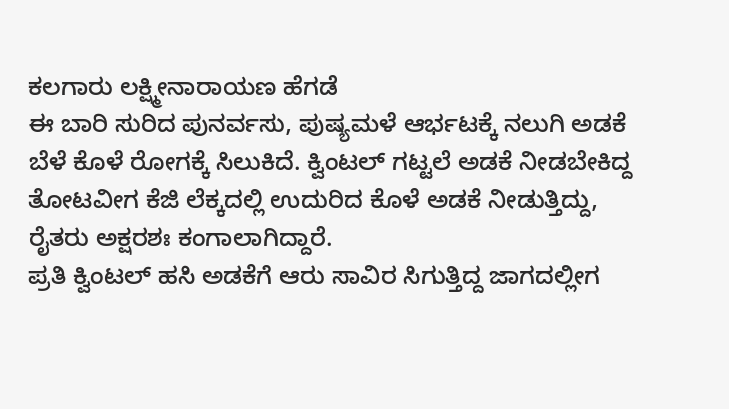ಕಲಗಾರು ಲಕ್ಷ್ಮೀನಾರಾಯಣ ಹೆಗಡೆ
ಈ ಬಾರಿ ಸುರಿದ ಪುನರ್ವಸು, ಪುಷ್ಯಮಳೆ ಆರ್ಭಟಕ್ಕೆ ನಲುಗಿ ಅಡಕೆ ಬೆಳೆ ಕೊಳೆ ರೋಗಕ್ಕೆ ಸಿಲುಕಿದೆ. ಕ್ವಿಂಟಲ್ ಗಟ್ಟಲೆ ಅಡಕೆ ನೀಡಬೇಕಿದ್ದ ತೋಟವೀಗ ಕೆಜಿ ಲೆಕ್ಕದಲ್ಲಿ ಉದುರಿದ ಕೊಳೆ ಅಡಕೆ ನೀಡುತ್ತಿದ್ದು, ರೈತರು ಅಕ್ಷರಶಃ ಕಂಗಾಲಾಗಿದ್ದಾರೆ.
ಪ್ರತಿ ಕ್ವಿಂಟಲ್ ಹಸಿ ಅಡಕೆಗೆ ಆರು ಸಾವಿರ ಸಿಗುತ್ತಿದ್ದ ಜಾಗದಲ್ಲೀಗ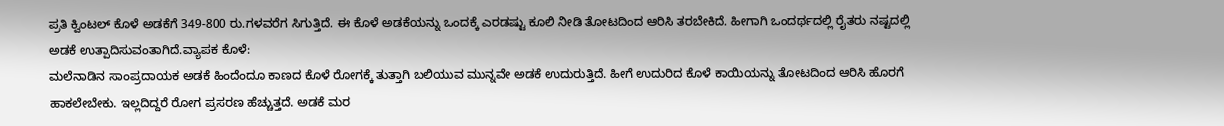ಪ್ರತಿ ಕ್ವಿಂಟಲ್ ಕೊಳೆ ಅಡಕೆಗೆ 349-800 ರು.ಗಳವರೆಗ ಸಿಗುತ್ತಿದೆ. ಈ ಕೊಳೆ ಅಡಕೆಯನ್ನು ಒಂದಕ್ಕೆ ಎರಡಷ್ಟು ಕೂಲಿ ನೀಡಿ ತೋಟದಿಂದ ಆರಿಸಿ ತರಬೇಕಿದೆ. ಹೀಗಾಗಿ ಒಂದರ್ಥದಲ್ಲಿ ರೈತರು ನಷ್ಟದಲ್ಲಿ ಅಡಕೆ ಉತ್ಪಾದಿಸುವಂತಾಗಿದೆ.ವ್ಯಾಪಕ ಕೊಳೆ:
ಮಲೆನಾಡಿನ ಸಾಂಪ್ರದಾಯಕ ಅಡಕೆ ಹಿಂದೆಂದೂ ಕಾಣದ ಕೊಳೆ ರೋಗಕ್ಕೆ ತುತ್ತಾಗಿ ಬಲಿಯುವ ಮುನ್ನವೇ ಅಡಕೆ ಉದುರುತ್ತಿದೆ. ಹೀಗೆ ಉದುರಿದ ಕೊಳೆ ಕಾಯಿಯನ್ನು ತೋಟದಿಂದ ಆರಿಸಿ ಹೊರಗೆ ಹಾಕಲೇಬೇಕು. ಇಲ್ಲದಿದ್ದರೆ ರೋಗ ಪ್ರಸರಣ ಹೆಚ್ಚುತ್ತದೆ. ಅಡಕೆ ಮರ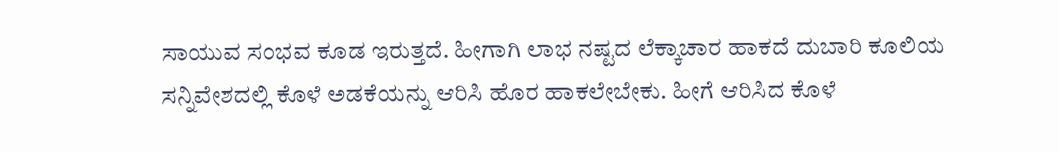ಸಾಯುವ ಸಂಭವ ಕೂಡ ಇರುತ್ತದೆ. ಹೀಗಾಗಿ ಲಾಭ ನಷ್ಟದ ಲೆಕ್ಕಾಚಾರ ಹಾಕದೆ ದುಬಾರಿ ಕೂಲಿಯ ಸನ್ನಿವೇಶದಲ್ಲಿ ಕೊಳೆ ಅಡಕೆಯನ್ನು ಆರಿಸಿ ಹೊರ ಹಾಕಲೇಬೇಕು. ಹೀಗೆ ಆರಿಸಿದ ಕೊಳೆ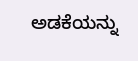ಅಡಕೆಯನ್ನು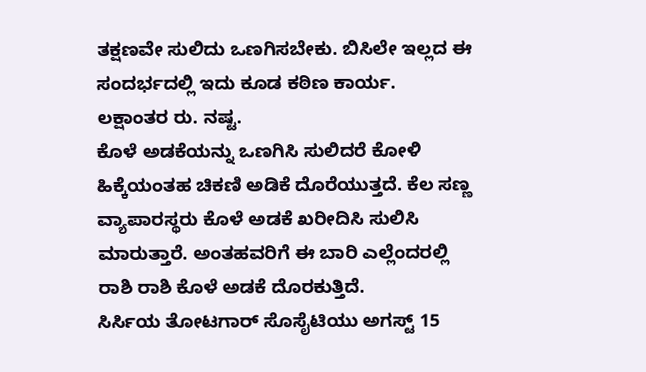ತಕ್ಷಣವೇ ಸುಲಿದು ಒಣಗಿಸಬೇಕು. ಬಿಸಿಲೇ ಇಲ್ಲದ ಈ ಸಂದರ್ಭದಲ್ಲಿ ಇದು ಕೂಡ ಕಠಿಣ ಕಾರ್ಯ.
ಲಕ್ಷಾಂತರ ರು. ನಷ್ಟ.
ಕೊಳೆ ಅಡಕೆಯನ್ನು ಒಣಗಿಸಿ ಸುಲಿದರೆ ಕೋಳಿ ಹಿಕ್ಕೆಯಂತಹ ಚಿಕಣಿ ಅಡಿಕೆ ದೊರೆಯುತ್ತದೆ. ಕೆಲ ಸಣ್ಣ ವ್ಯಾಪಾರಸ್ಥರು ಕೊಳೆ ಅಡಕೆ ಖರೀದಿಸಿ ಸುಲಿಸಿ ಮಾರುತ್ತಾರೆ. ಅಂತಹವರಿಗೆ ಈ ಬಾರಿ ಎಲ್ಲೆಂದರಲ್ಲಿ ರಾಶಿ ರಾಶಿ ಕೊಳೆ ಅಡಕೆ ದೊರಕುತ್ತಿದೆ.
ಸಿರ್ಸಿಯ ತೋಟಗಾರ್ ಸೊಸೈಟಿಯು ಅಗಸ್ಟ್ 15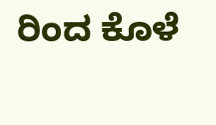ರಿಂದ ಕೊಳೆ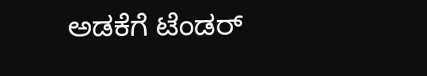ಅಡಕೆಗೆ ಟೆಂಡರ್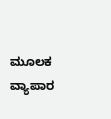ಮೂಲಕ ವ್ಯಾಪಾರ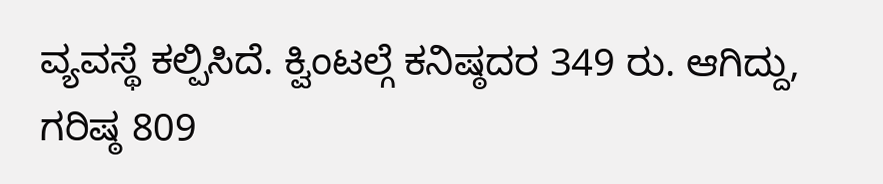ವ್ಯವಸ್ಥೆ ಕಲ್ಪಿಸಿದೆ. ಕ್ವಿಂಟಲ್ಗೆ ಕನಿಷ್ಠದರ 349 ರು. ಆಗಿದ್ದು, ಗರಿಷ್ಠ 809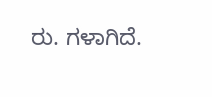ರು. ಗಳಾಗಿದೆ.